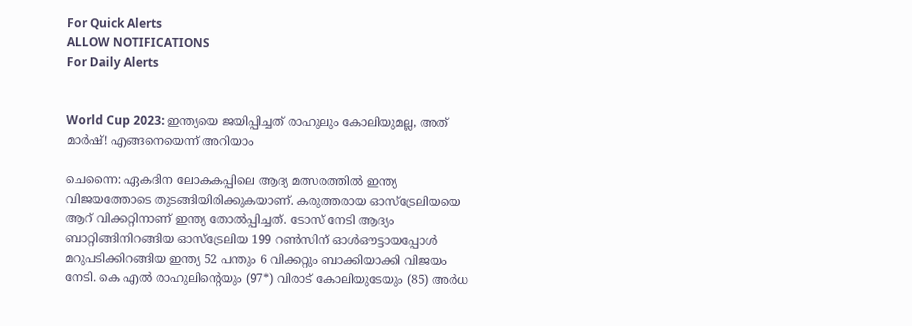For Quick Alerts
ALLOW NOTIFICATIONS
For Daily Alerts


World Cup 2023: ഇന്ത്യയെ ജയിപ്പിച്ചത് രാഹുലും കോലിയുമല്ല, അത് മാര്‍ഷ്! എങ്ങനെയെന്ന് അറിയാം

ചെന്നൈ: ഏകദിന ലോകകപ്പിലെ ആദ്യ മത്സരത്തില്‍ ഇന്ത്യ വിജയത്തോടെ തുടങ്ങിയിരിക്കുകയാണ്. കരുത്തരായ ഓസ്‌ട്രേലിയയെ ആറ് വിക്കറ്റിനാണ് ഇന്ത്യ തോല്‍പ്പിച്ചത്. ടോസ് നേടി ആദ്യം ബാറ്റിങ്ങിനിറങ്ങിയ ഓസ്‌ട്രേലിയ 199 റണ്‍സിന് ഓള്‍ഔട്ടായപ്പോള്‍ മറുപടിക്കിറങ്ങിയ ഇന്ത്യ 52 പന്തും 6 വിക്കറ്റും ബാക്കിയാക്കി വിജയം നേടി. കെ എല്‍ രാഹുലിന്റെയും (97*) വിരാട് കോലിയുടേയും (85) അര്‍ധ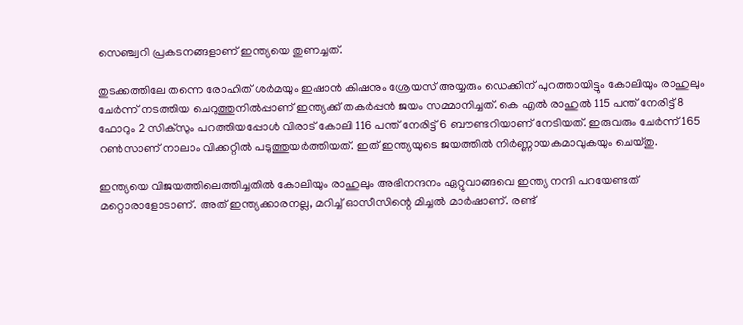സെഞ്ച്വറി പ്രകടനങ്ങളാണ് ഇന്ത്യയെ തുണച്ചത്.

തുടക്കത്തിലേ തന്നെ രോഹിത് ശര്‍മയും ഇഷാന്‍ കിഷനും ശ്രേയസ് അയ്യരും ഡെക്കിന് പുറത്തായിട്ടും കോലിയും രാഹുലും ചേര്‍ന്ന് നടത്തിയ ചെറുത്തുനില്‍പ്പാണ് ഇന്ത്യക്ക് തകര്‍പ്പന്‍ ജയം സമ്മാനിച്ചത്. കെ എല്‍ രാഹുല്‍ 115 പന്ത് നേരിട്ട് 8 ഫോറും 2 സിക്‌സും പറത്തിയപ്പോള്‍ വിരാട് കോലി 116 പന്ത് നേരിട്ട് 6 ബൗണ്ടറിയാണ് നേടിയത്. ഇരുവരും ചേര്‍ന്ന് 165 റണ്‍സാണ് നാലാം വിക്കറ്റില്‍ പടുത്തുയര്‍ത്തിയത്. ഇത് ഇന്ത്യയുടെ ജയത്തില്‍ നിര്‍ണ്ണായകമാവുകയും ചെയ്തു.

ഇന്ത്യയെ വിജയത്തിലെത്തിച്ചതില്‍ കോലിയും രാഹുലും അഭിനന്ദനം ഏറ്റുവാങ്ങവെ ഇന്ത്യ നന്ദി പറയേണ്ടത് മറ്റൊരാളോടാണ്. അത് ഇന്ത്യക്കാരനല്ല, മറിച്ച് ഓസീസിന്റെ മിച്ചല്‍ മാര്‍ഷാണ്. രണ്ട്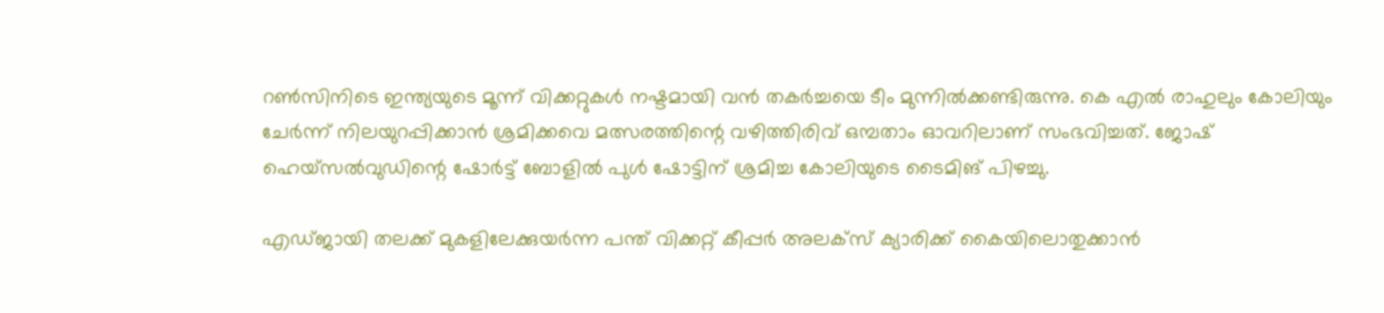റണ്‍സിനിടെ ഇന്ത്യയുടെ മൂന്ന് വിക്കറ്റുകള്‍ നഷ്ടമായി വന്‍ തകര്‍ച്ചയെ ടീം മുന്നില്‍ക്കണ്ടിരുന്നു. കെ എല്‍ രാഹുലും കോലിയും ചേര്‍ന്ന് നിലയുറപ്പിക്കാന്‍ ശ്രമിക്കവെ മത്സരത്തിന്റെ വഴിത്തിരിവ് ഒമ്പതാം ഓവറിലാണ് സംഭവിച്ചത്. ജോഷ് ഹെയ്‌സല്‍വുഡിന്റെ ഷോര്‍ട്ട് ബോളില്‍ പുള്‍ ഷോട്ടിന് ശ്രമിച്ച കോലിയുടെ ടൈമിങ് പിഴച്ചു.

എഡ്ജായി തലക്ക് മുകളിലേക്കുയര്‍ന്ന പന്ത് വിക്കറ്റ് കീപ്പര്‍ അലക്‌സ് ക്യാരിക്ക് കൈയിലൊതുക്കാന്‍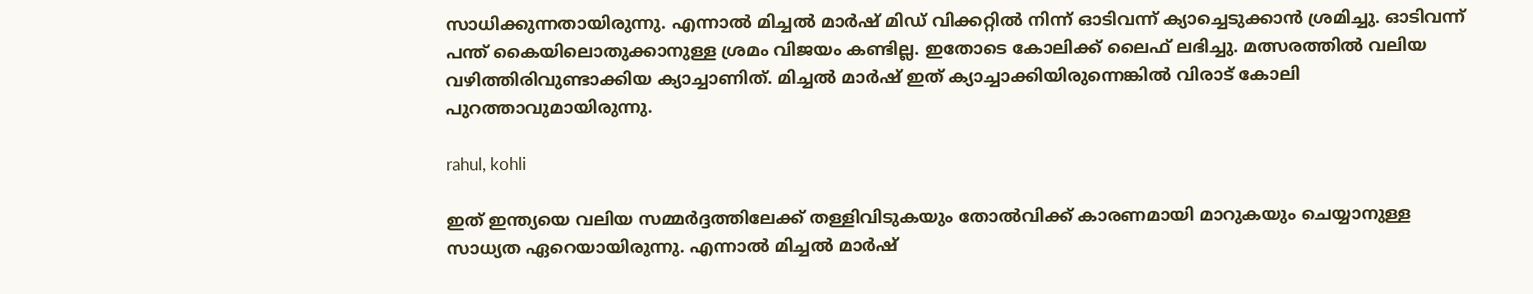സാധിക്കുന്നതായിരുന്നു. എന്നാല്‍ മിച്ചല്‍ മാര്‍ഷ് മിഡ് വിക്കറ്റില്‍ നിന്ന് ഓടിവന്ന് ക്യാച്ചെടുക്കാന്‍ ശ്രമിച്ചു. ഓടിവന്ന് പന്ത് കൈയിലൊതുക്കാനുള്ള ശ്രമം വിജയം കണ്ടില്ല. ഇതോടെ കോലിക്ക് ലൈഫ് ലഭിച്ചു. മത്സരത്തില്‍ വലിയ വഴിത്തിരിവുണ്ടാക്കിയ ക്യാച്ചാണിത്. മിച്ചല്‍ മാര്‍ഷ് ഇത് ക്യാച്ചാക്കിയിരുന്നെങ്കില്‍ വിരാട് കോലി പുറത്താവുമായിരുന്നു.

rahul, kohli

ഇത് ഇന്ത്യയെ വലിയ സമ്മര്‍ദ്ദത്തിലേക്ക് തള്ളിവിടുകയും തോല്‍വിക്ക് കാരണമായി മാറുകയും ചെയ്യാനുള്ള സാധ്യത ഏറെയായിരുന്നു. എന്നാല്‍ മിച്ചല്‍ മാര്‍ഷ്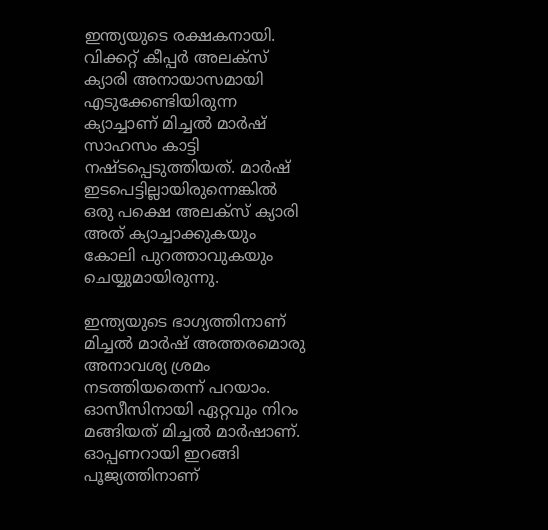ഇന്ത്യയുടെ രക്ഷകനായി. വിക്കറ്റ് കീപ്പര്‍ അലക്‌സ് ക്യാരി അനായാസമായി എടുക്കേണ്ടിയിരുന്ന ക്യാച്ചാണ് മിച്ചല്‍ മാര്‍ഷ് സാഹസം കാട്ടി നഷ്ടപ്പെടുത്തിയത്. മാര്‍ഷ് ഇടപെട്ടില്ലായിരുന്നെങ്കില്‍ ഒരു പക്ഷെ അലക്‌സ് ക്യാരി അത് ക്യാച്ചാക്കുകയും കോലി പുറത്താവുകയും ചെയ്യുമായിരുന്നു.

ഇന്ത്യയുടെ ഭാഗ്യത്തിനാണ് മിച്ചല്‍ മാര്‍ഷ് അത്തരമൊരു അനാവശ്യ ശ്രമം നടത്തിയതെന്ന് പറയാം. ഓസീസിനായി ഏറ്റവും നിറം മങ്ങിയത് മിച്ചല്‍ മാര്‍ഷാണ്. ഓപ്പണറായി ഇറങ്ങി പൂജ്യത്തിനാണ്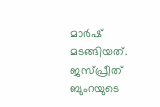മാര്‍ഷ് മടങ്ങിയത്. ജസ്പ്രീത് ബുംറയുടെ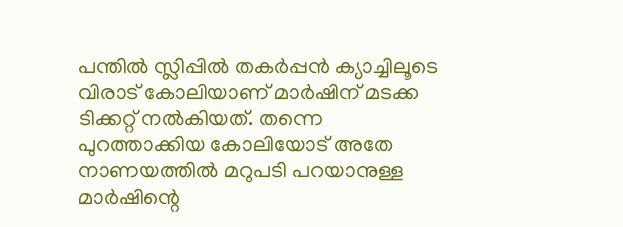പന്തില്‍ സ്ലിപ്പില്‍ തകര്‍പ്പന്‍ ക്യാച്ചിലൂടെ വിരാട് കോലിയാണ് മാര്‍ഷിന് മടക്ക ടിക്കറ്റ് നല്‍കിയത്. തന്നെ പുറത്താക്കിയ കോലിയോട് അതേ നാണയത്തില്‍ മറുപടി പറയാനുള്ള മാര്‍ഷിന്റെ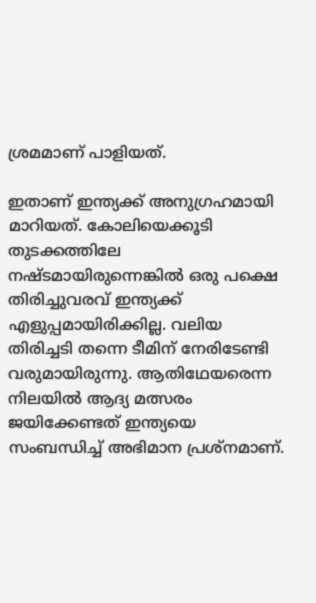ശ്രമമാണ് പാളിയത്.

ഇതാണ് ഇന്ത്യക്ക് അനുഗ്രഹമായി മാറിയത്. കോലിയെക്കൂടി തുടക്കത്തിലേ നഷ്ടമായിരുന്നെങ്കില്‍ ഒരു പക്ഷെ തിരിച്ചുവരവ് ഇന്ത്യക്ക് എളുപ്പമായിരിക്കില്ല. വലിയ തിരിച്ചടി തന്നെ ടീമിന് നേരിടേണ്ടി വരുമായിരുന്നു. ആതിഥേയരെന്ന നിലയില്‍ ആദ്യ മത്സരം ജയിക്കേണ്ടത് ഇന്ത്യയെ സംബന്ധിച്ച് അഭിമാന പ്രശ്‌നമാണ്.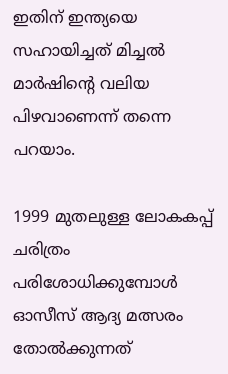ഇതിന് ഇന്ത്യയെ സഹായിച്ചത് മിച്ചല്‍ മാര്‍ഷിന്റെ വലിയ പിഴവാണെന്ന് തന്നെ പറയാം.

1999 മുതലുള്ള ലോകകപ്പ് ചരിത്രം പരിശോധിക്കുമ്പോള്‍ ഓസീസ് ആദ്യ മത്സരം തോല്‍ക്കുന്നത്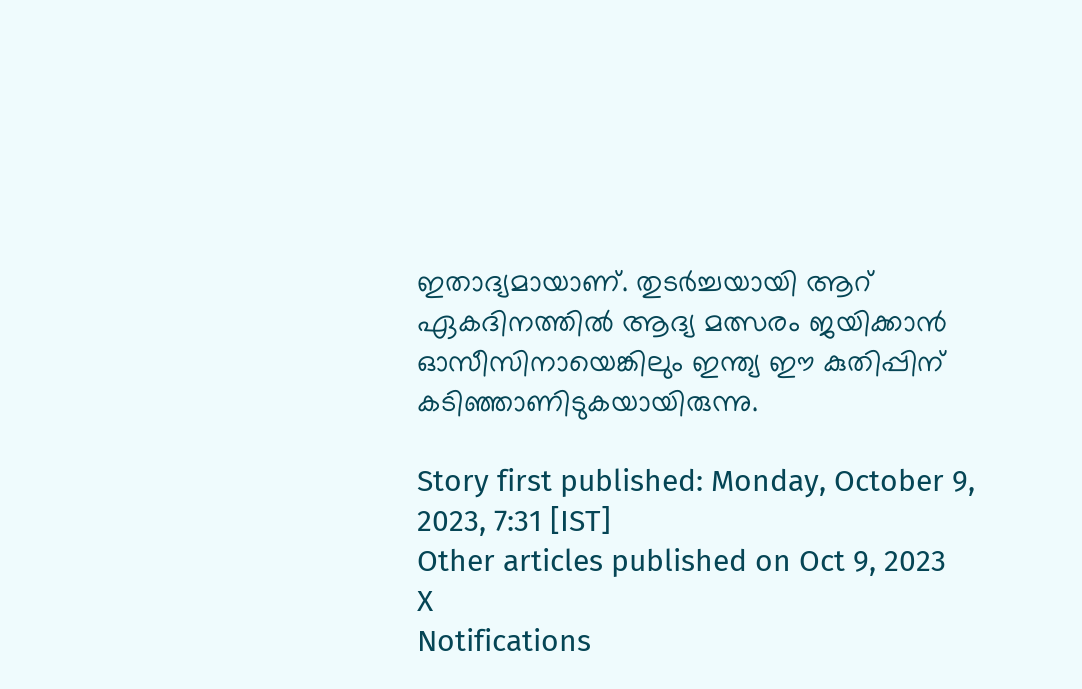ഇതാദ്യമായാണ്. തുടര്‍ച്ചയായി ആറ് ഏകദിനത്തില്‍ ആദ്യ മത്സരം ജയിക്കാന്‍ ഓസീസിനായെങ്കിലും ഇന്ത്യ ഈ കുതിപ്പിന് കടിഞ്ഞാണിടുകയായിരുന്നു.

Story first published: Monday, October 9, 2023, 7:31 [IST]
Other articles published on Oct 9, 2023
X
Notifications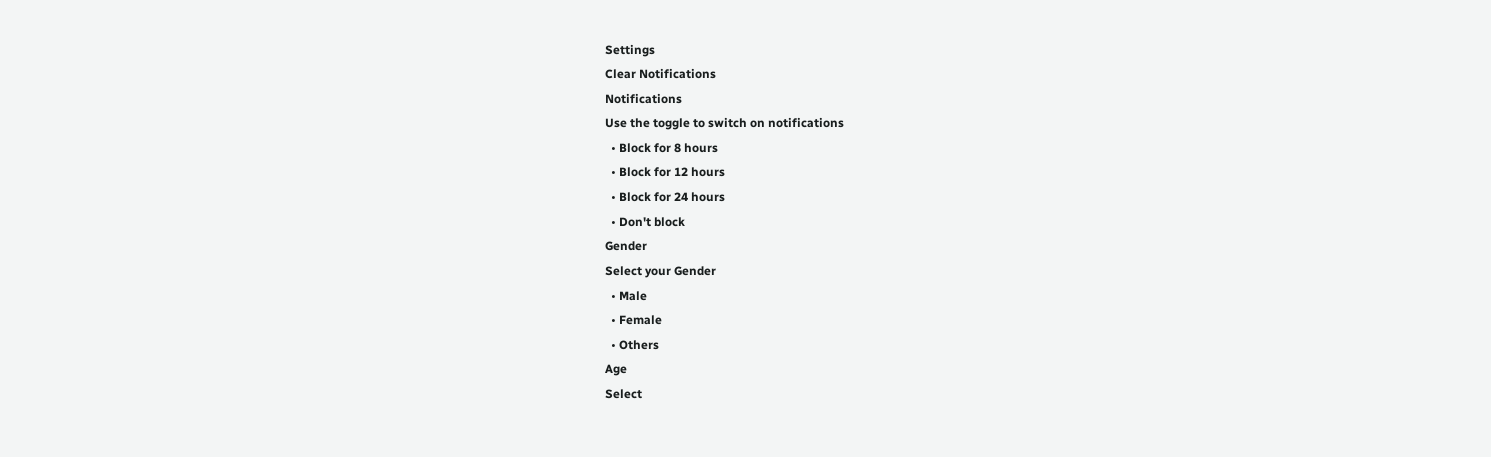Settings
Clear Notifications
Notifications
Use the toggle to switch on notifications
  • Block for 8 hours
  • Block for 12 hours
  • Block for 24 hours
  • Don't block
Gender
Select your Gender
  • Male
  • Female
  • Others
Age
Select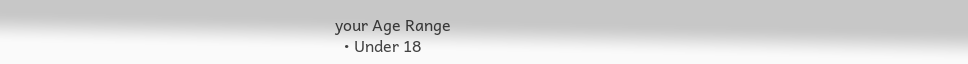your Age Range
  • Under 18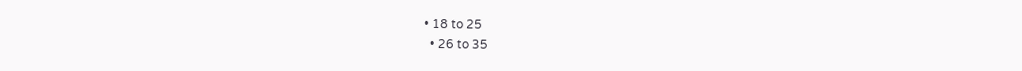• 18 to 25
  • 26 to 35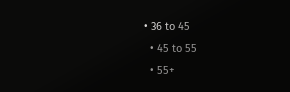• 36 to 45
  • 45 to 55
  • 55+